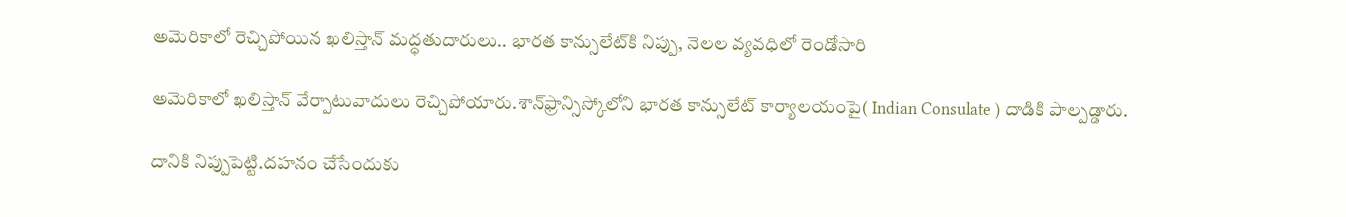అమెరికాలో రెచ్చిపోయిన ఖలిస్తాన్ మద్ధతుదారులు.. భారత కాన్సులేట్‌కి నిప్పు, నెలల వ్యవధిలో రెండోసారి

అమెరికాలో ఖలిస్తాన్ వేర్పాటువాదులు రెచ్చిపోయారు.శాన్‌ఫ్రాన్సిస్కోలోని భారత కాన్సులేట్ కార్యాలయంపై( Indian Consulate ) దాడికి పాల్పడ్డారు.

దానికి నిప్పుపెట్టి.దహనం చేసేందుకు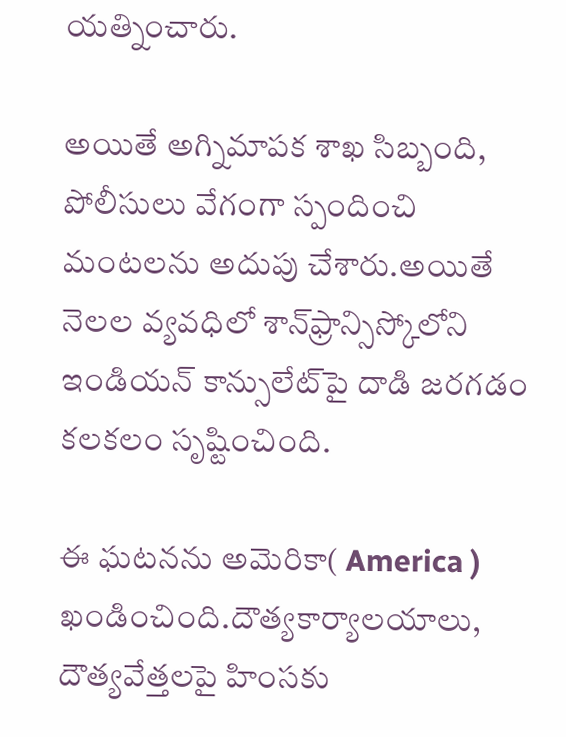యత్నించారు.

అయితే అగ్నిమాపక శాఖ సిబ్బంది, పోలీసులు వేగంగా స్పందించి మంటలను అదుపు చేశారు.అయితే నెలల వ్యవధిలో శాన్‌ఫ్రాన్సిస్కోలోని ఇండియన్ కాన్సులేట్‌పై దాడి జరగడం కలకలం సృష్టించింది.

ఈ ఘటనను అమెరికా( America ) ఖండించింది.దౌత్యకార్యాలయాలు, దౌత్యవేత్తలపై హింసకు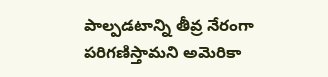పాల్పడటాన్ని తీవ్ర నేరంగా పరిగణిస్తామని అమెరికా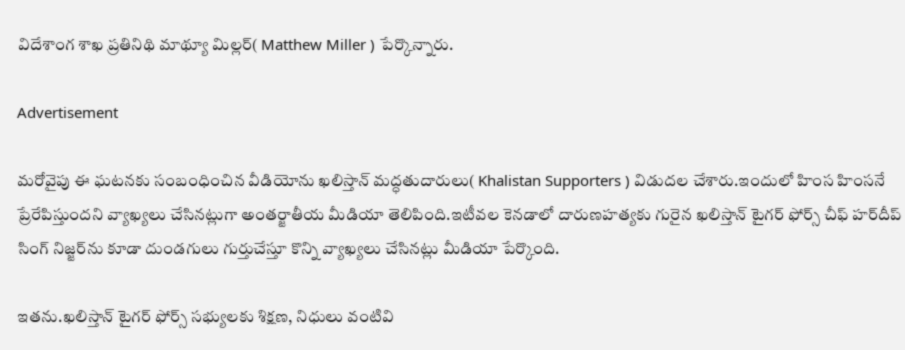విదేశాంగ శాఖ ప్రతినిథి మాథ్యూ మిల్లర్( Matthew Miller ) పేర్కొన్నారు.

Advertisement

మరోవైపు ఈ ఘటనకు సంబంధించిన వీడియోను ఖలిస్తాన్ మద్ధతుదారులు( Khalistan Supporters ) విడుదల చేశారు.ఇందులో హింస హింసనే ప్రేరేపిస్తుందని వ్యాఖ్యలు చేసినట్లుగా అంతర్జాతీయ మీడియా తెలిపింది.ఇటీవల కెనడాలో దారుణహత్యకు గురైన ఖలిస్తాన్ టైగర్ ఫోర్స్ చీఫ్ హర్‌దీప్ సింగ్ నిజ్జర్‌‌ను కూడా దుండగులు గుర్తుచేస్తూ కొన్ని వ్యాఖ్యలు చేసినట్లు మీడియా పేర్కొంది.

ఇతను.ఖలిస్తాన్ టైగర్ ఫోర్స్ సభ్యులకు శిక్షణ, నిధులు వంటివి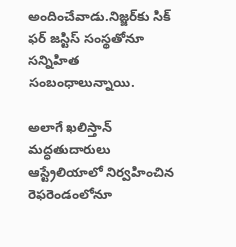అందించేవాడు.నిజ్జర్‌కు సిక్ ఫర్ జస్టిస్‌ సంస్థతోనూ సన్నిహిత సంబంధాలున్నాయి.

అలాగే ఖలిస్తాన్ మద్ధతుదారులు ఆస్ట్రేలియాలో నిర్వహించిన రెఫరెండం‌లోనూ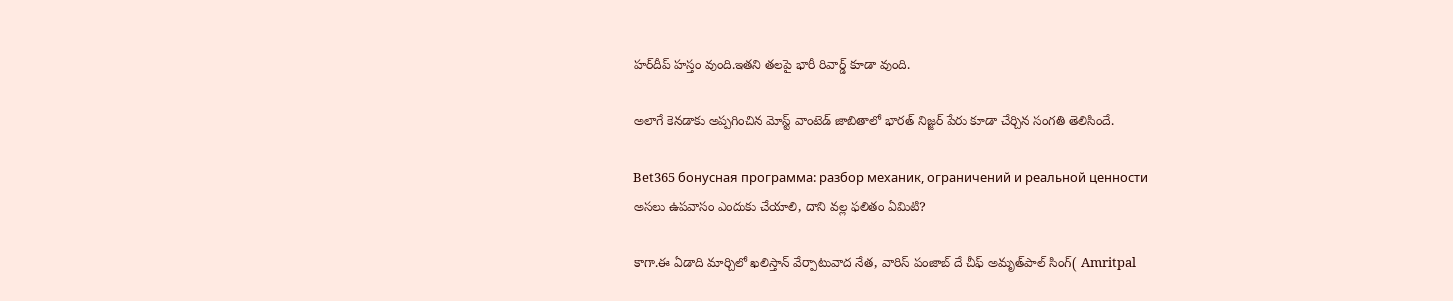హర్‌దీప్ హస్తం వుంది.ఇతని తలపై భారీ రివార్డ్ కూడా వుంది.

అలాగే కెనడాకు అప్పగించిన మోస్ట్ వాంటెడ్ జాబితాలో భారత్ నిజ్జర్ పేరు కూడా చేర్చిన సంగతి తెలిసిందే.

Bet365 бонусная программа: разбор механик, ограничений и реальной ценности
అసలు ఉపవాసం ఎందుకు చేయాలి, దాని వల్ల ఫలితం ఏమిటి?

కాగా.ఈ ఏడాది మార్చిలో ఖలిస్తాన్ వేర్పాటువాద నేత, వారిస్ పంజాబ్ దే చీఫ్ అమృత్‌పాల్ సింగ్( Amritpal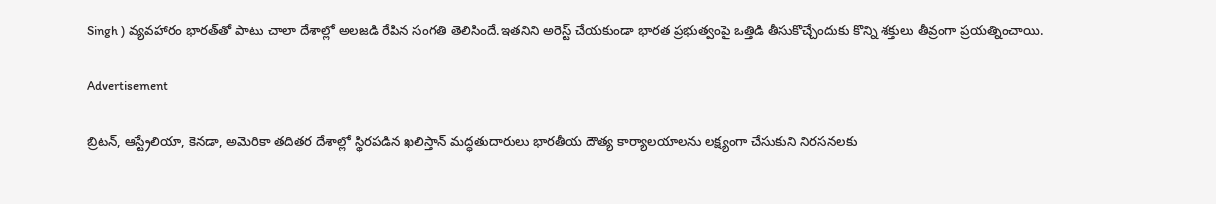Singh ) వ్యవహారం భారత్‌తో పాటు చాలా దేశాల్లో అలజడి రేపిన సంగతి తెలిసిందే.ఇతనిని అరెస్ట్ చేయకుండా భారత ప్రభుత్వంపై ఒత్తిడి తీసుకొచ్చేందుకు కొన్ని శక్తులు తీవ్రంగా ప్రయత్నించాయి.

Advertisement

బ్రిటన్, ఆస్ట్రేలియా, కెనడా, అమెరికా తదితర దేశాల్లో స్థిరపడిన ఖలిస్తాన్ మద్ధతుదారులు భారతీయ దౌత్య కార్యాలయాలను లక్ష్యంగా చేసుకుని నిరసనలకు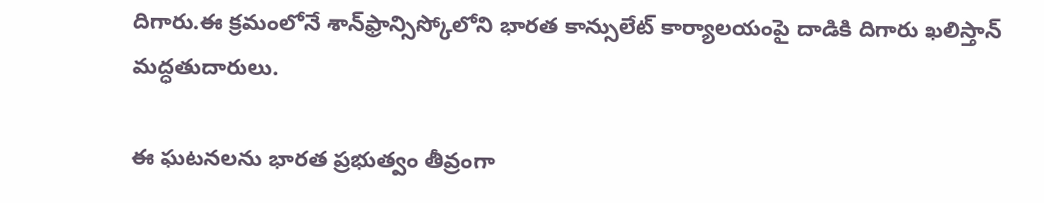దిగారు.ఈ క్రమంలోనే శాన్‌ఫ్రాన్సిస్కోలోని భారత కాన్సులేట్ కార్యాలయంపై దాడికి దిగారు ఖలిస్తాన్ మద్ధతుదారులు.

ఈ ఘటనలను భారత ప్రభుత్వం తీవ్రంగా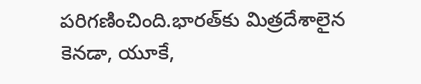పరిగణించింది.భారత్‌కు మిత్రదేశాలైన కెనడా, యూకే,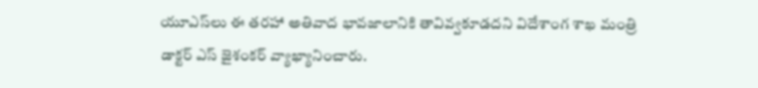యూఎస్‌లు ఈ తరహా అతివాద భావజాలానికి తావివ్వకూడదని విదేశాంగ శాఖ మంత్రి డాక్టర్ ఎస్ జైశంకర్ వ్యాఖ్యానించారు.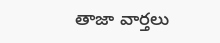తాజా వార్తలు